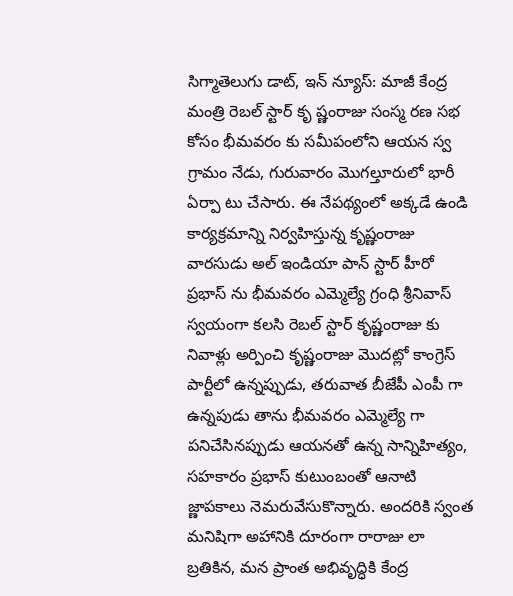సిగ్మాతెలుగు డాట్, ఇన్ న్యూస్: మాజీ కేంద్ర మంత్రి రెబల్ స్టార్ కృ ష్ణంరాజు సంస్మ రణ సభ కోసం భీమవరం కు సమీపంలోని ఆయన స్వ గ్రామం నేడు, గురువారం మొగల్తూరులో భారీ ఏర్పా టు చేసారు. ఈ నేపథ్యంలో అక్కడే ఉండి కార్యక్రమాన్ని నిర్వహిస్తున్న కృష్ణంరాజు వారసుడు అల్ ఇండియా పాన్ స్టార్ హీరో ప్రభాస్ ను భీమవరం ఎమ్మెల్యే గ్రంధి శ్రీనివాస్ స్వయంగా కలసి రెబల్ స్టార్ కృష్ణంరాజు కు నివాళ్లు అర్పించి కృష్ణంరాజు మొదట్లో కాంగ్రెస్ పార్టీలో ఉన్నప్పుడు, తరువాత బీజేపీ ఎంపీ గా ఉన్నపుడు తాను భీమవరం ఎమ్మెల్యే గా పనిచేసినప్పుడు ఆయనతో ఉన్న సాన్నిహిత్యం, సహకారం ప్రభాస్ కుటుంబంతో ఆనాటి జ్ణాపకాలు నెమరువేసుకొన్నారు. అందరికి స్వంత మనిషిగా అహానికి దూరంగా రారాజు లా బ్రతికిన, మన ప్రాంత అభివృద్ధికి కేంద్ర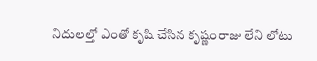నిదులల్తో ఎంతో కృషి చేసిన కృష్ణంరాజు లేని లోటు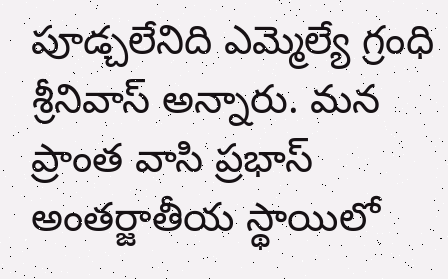పూడ్చలేనిది ఎమ్మెల్యే గ్రంధి శ్రీనివాస్ అన్నారు. మన ప్రాంత వాసి ప్రభాస్ అంతర్జాతీయ స్థాయిలో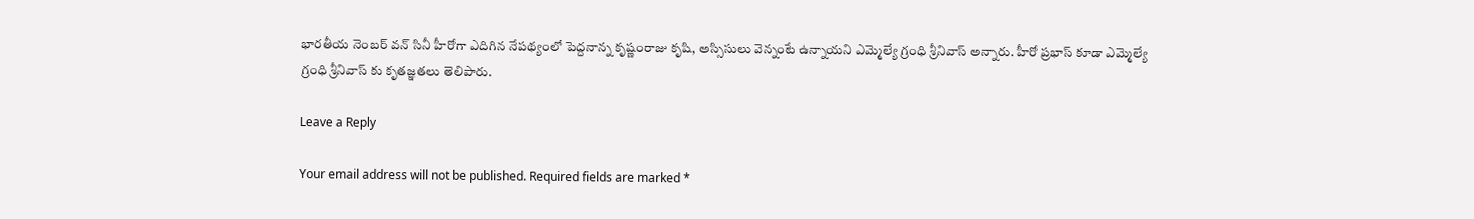భారతీయ నెంబర్ వన్ సినీ హీరోగా ఎదిగిన నేపథ్యంలో పెద్దనాన్న కృష్ణంరాజు కృషి, అస్సిసులు వెన్నంటే ఉన్నాయని ఎమ్మెల్యే గ్రంధి శ్రీనివాస్ అన్నారు. హీరో ప్రభాస్ కూడా ఎమ్మెల్యే గ్రంధి శ్రీనివాస్ కు కృతజ్ఞతలు తెలిపారు.

Leave a Reply

Your email address will not be published. Required fields are marked *